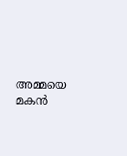അമ്മയെ മകൻ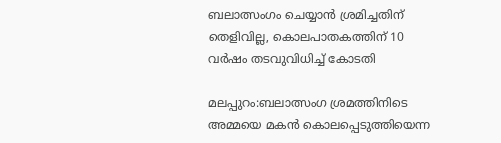ബലാത്സംഗം ചെയ്യാൻ ശ്രമിച്ചതിന് തെളിവില്ല, കൊലപാതകത്തിന് 10 വർഷം തടവുവിധിച്ച് കോടതി

മലപ്പുറം:ബലാത്സംഗ ശ്രമത്തിനിടെ അമ്മയെ മകന്‍ കൊലപ്പെടുത്തിയെന്ന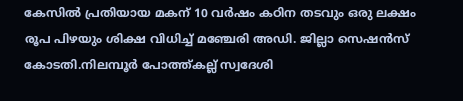കേസിൽ പ്രതിയായ മകന് 10 വര്‍ഷം കഠിന തടവും ഒരു ലക്ഷം രൂപ പിഴയും ശിക്ഷ വിധിച്ച്‌ മഞ്ചേരി അഡി. ജില്ലാ സെഷന്‍സ് കോടതി.നിലമ്പൂര്‍ പോത്ത്കല്ല് സ്വദേശി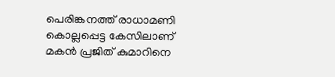പെരിങ്കനത്ത് രാധാമണി കൊല്ലപ്പെട്ട കേസിലാണ് മകന്‍ പ്രജിത് കുമാറിനെ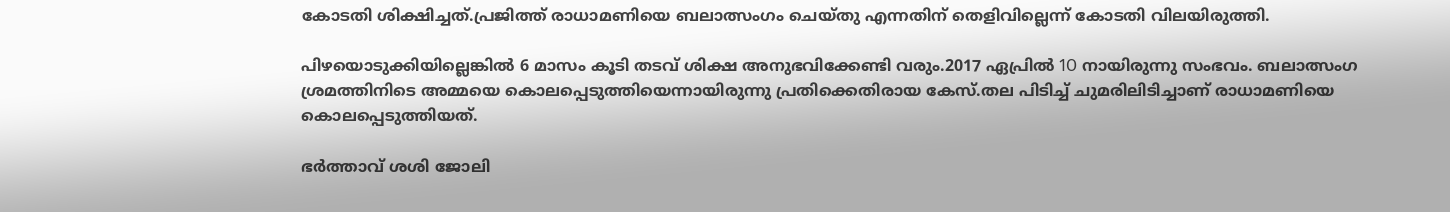കോടതി ശിക്ഷിച്ചത്.പ്രജിത്ത് രാധാമണിയെ ബലാത്സംഗം ചെയ്തു എന്നതിന് തെളിവില്ലെന്ന് കോടതി വിലയിരുത്തി.

പിഴയൊടുക്കിയില്ലെങ്കില്‍ 6 മാസം കൂടി തടവ് ശിക്ഷ അനുഭവിക്കേണ്ടി വരും.2017 ഏപ്രില്‍ 1O നായിരുന്നു സംഭവം. ബലാത്സംഗ ശ്രമത്തിനിടെ അമ്മയെ കൊലപ്പെടുത്തിയെന്നായിരുന്നു പ്രതിക്കെതിരായ കേസ്.തല പിടിച്ച്‌ ചുമരിലിടിച്ചാണ് രാധാമണിയെ കൊലപ്പെടുത്തിയത്‌.

ഭര്‍ത്താവ് ശശി ജോലി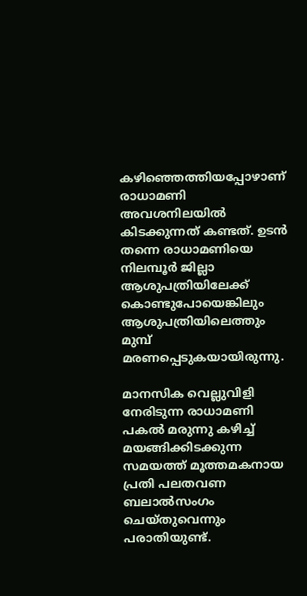കഴിഞ്ഞെത്തിയപ്പോഴാണ് രാധാമണി അവശനിലയില്‍ കിടക്കുന്നത് കണ്ടത്. ഉടന്‍ തന്നെ രാധാമണിയെ നിലമ്പൂര്‍ ജില്ലാ ആശുപത്രിയിലേക്ക് കൊണ്ടുപോയെങ്കിലും ആശുപത്രിയിലെത്തും മുമ്പ് മരണപ്പെടുകയായിരുന്നു.

മാനസിക വെല്ലുവിളി നേരിടുന്ന രാധാമണി പകല്‍ മരുന്നു കഴിച്ച്‌ മയങ്ങിക്കിടക്കുന്ന സമയത്ത് മൂത്തമകനായ പ്രതി പലതവണ ബലാല്‍സംഗം ചെയ്തുവെന്നും പരാതിയുണ്ട്.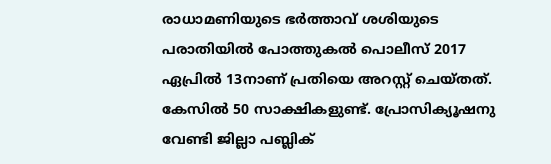രാധാമണിയുടെ ഭര്‍ത്താവ് ശശിയുടെ പരാതിയില്‍ പോത്തുകല്‍ പൊലീസ് 2017 ഏപ്രില്‍ 13നാണ് പ്രതിയെ അറസ്റ്റ് ചെയ്തത്. കേസില്‍ 50 സാക്ഷികളുണ്ട്. പ്രോസിക്യൂഷനു വേണ്ടി ജില്ലാ പബ്ലിക്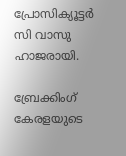പ്രോസിക്യൂട്ടര്‍ സി വാസു ഹാജരായി.

ബ്രേക്കിംഗ് കേരളയുടെ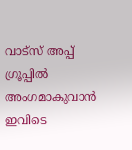വാട്സ് അപ്പ് ഗ്രൂപ്പിൽ അംഗമാകുവാൻ ഇവിടെ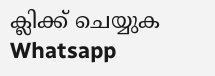ക്ലിക്ക് ചെയ്യുക Whatsapp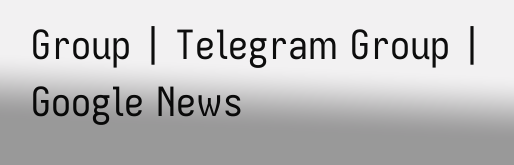Group | Telegram Group | Google News